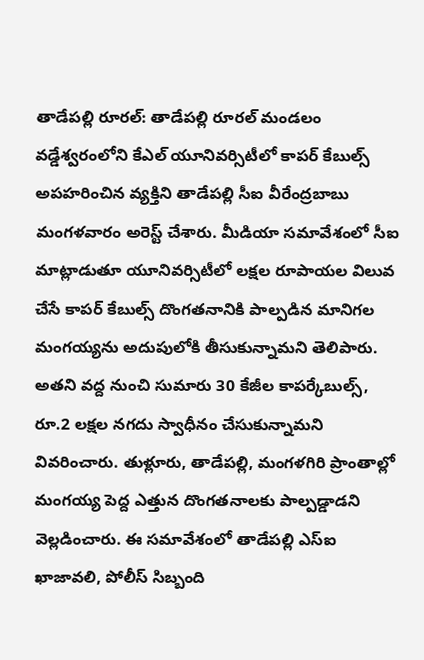తాడేపల్లి రూరల్: తాడేపల్లి రూరల్ మండలం వడ్డేశ్వరంలోని కేఎల్ యూనివర్సిటీలో కాపర్ కేబుల్స్ అపహరించిన వ్యక్తిని తాడేపల్లి సీఐ వీరేంద్రబాబు మంగళవారం అరెస్ట్ చేశారు. మీడియా సమావేశంలో సీఐ మాట్లాడుతూ యూనివర్సిటీలో లక్షల రూపాయల విలువ చేసే కాపర్ కేబుల్స్ దొంగతనానికి పాల్పడిన మానిగల మంగయ్యను అదుపులోకి తీసుకున్నామని తెలిపారు. అతని వద్ద నుంచి సుమారు 30 కేజీల కాపర్కేబుల్స్, రూ.2 లక్షల నగదు స్వాధీనం చేసుకున్నామని వివరించారు. తుళ్లూరు, తాడేపల్లి, మంగళగిరి ప్రాంతాల్లో మంగయ్య పెద్ద ఎత్తున దొంగతనాలకు పాల్పడ్డాడని వెల్లడించారు. ఈ సమావేశంలో తాడేపల్లి ఎస్ఐ ఖాజావలి, పోలీస్ సిబ్బంది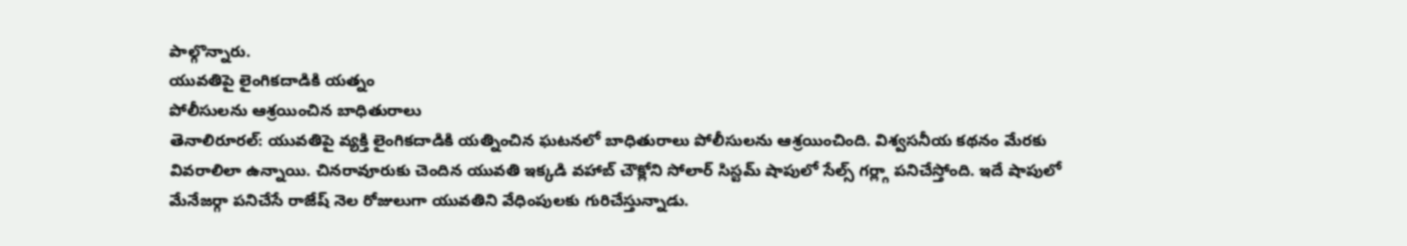పాల్గొన్నారు.
యువతిపై లైంగికదాడికి యత్నం
పోలీసులను ఆశ్రయించిన బాధితురాలు
తెనాలిరూరల్: యువతిపై వ్యక్తి లైంగికదాడికి యత్నించిన ఘటనలో బాధితురాలు పోలీసులను ఆశ్రయించింది. విశ్వసనీయ కథనం మేరకు వివరాలిలా ఉన్నాయి. చినరావూరుకు చెందిన యువతి ఇక్కడి వహాబ్ చౌక్లోని సోలార్ సిస్టమ్ షాపులో సేల్స్ గర్ల్గా పనిచేస్తోంది. ఇదే షాపులో మేనేజర్గా పనిచేసే రాజేష్ నెల రోజులుగా యువతిని వేధింపులకు గురిచేస్తున్నాడు.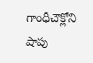గాంధీచౌక్లోని షాపు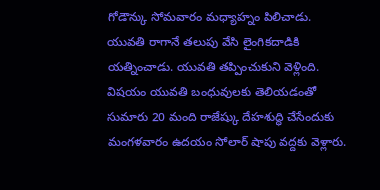గోడౌన్కు సోమవారం మధ్యాహ్నం పిలిచాడు. యువతి రాగానే తలుపు వేసి లైంగికదాడికి యత్నించాడు. యువతి తప్పించుకుని వెళ్లింది. విషయం యువతి బంధువులకు తెలియడంతో సుమారు 20 మంది రాజేష్కు దేహశుద్ధి చేసేందుకు మంగళవారం ఉదయం సోలార్ షాపు వద్దకు వెళ్లారు.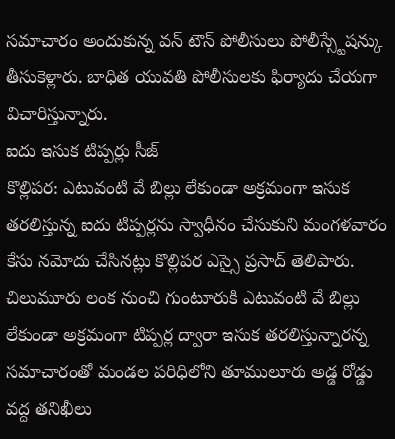సమాచారం అందుకున్న వన్ టౌన్ పోలీసులు పోలీస్స్టేషన్కు తీసుకెళ్లారు. బాధిత యువతి పోలీసులకు ఫిర్యాదు చేయగా విచారిస్తున్నారు.
ఐదు ఇసుక టిప్పర్లు సీజ్
కొల్లిపర: ఎటువంటి వే బిల్లు లేకుండా అక్రమంగా ఇసుక తరలిస్తున్న ఐదు టిప్పర్లను స్వాధీనం చేసుకుని మంగళవారం కేసు నమోదు చేసినట్లు కొల్లిపర ఎస్సై ప్రసాద్ తెలిపారు. చిలుమూరు లంక నుంచి గుంటూరుకి ఎటువంటి వే బిల్లు లేకుండా అక్రమంగా టిప్పర్ల ద్వారా ఇసుక తరలిస్తున్నారన్న సమాచారంతో మండల పరిధిలోని తూములూరు అడ్డ రోడ్డు వద్ద తనిఖీలు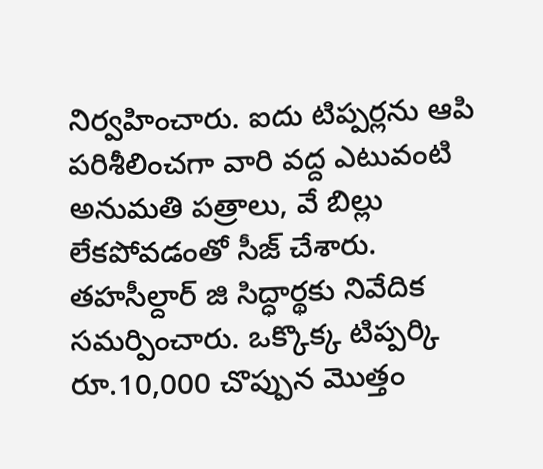నిర్వహించారు. ఐదు టిప్పర్లను ఆపి పరిశీలించగా వారి వద్ద ఎటువంటి అనుమతి పత్రాలు, వే బిల్లు లేకపోవడంతో సీజ్ చేశారు. తహసీల్దార్ జి సిద్ధార్థకు నివేదిక సమర్పించారు. ఒక్కొక్క టిప్పర్కి రూ.10,000 చొప్పున మొత్తం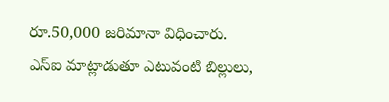రూ.50,000 జరిమానా విధించారు. ఎస్ఐ మాట్లాడుతూ ఎటువంటి బిల్లులు,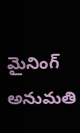మైనింగ్ అనుమతి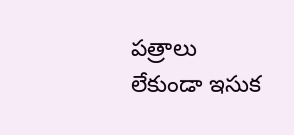పత్రాలు లేకుండా ఇసుక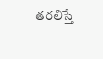తరలిస్తే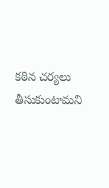కఠిన చర్యలు తీసుకుంటామని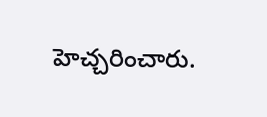హెచ్చరించారు.